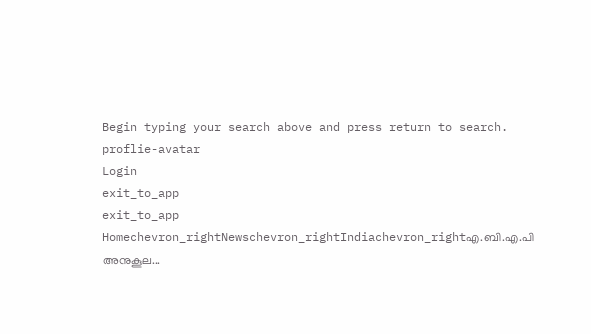Begin typing your search above and press return to search.
proflie-avatar
Login
exit_to_app
exit_to_app
Homechevron_rightNewschevron_rightIndiachevron_rightഎ.ബി.എ.പി അനുകൂല...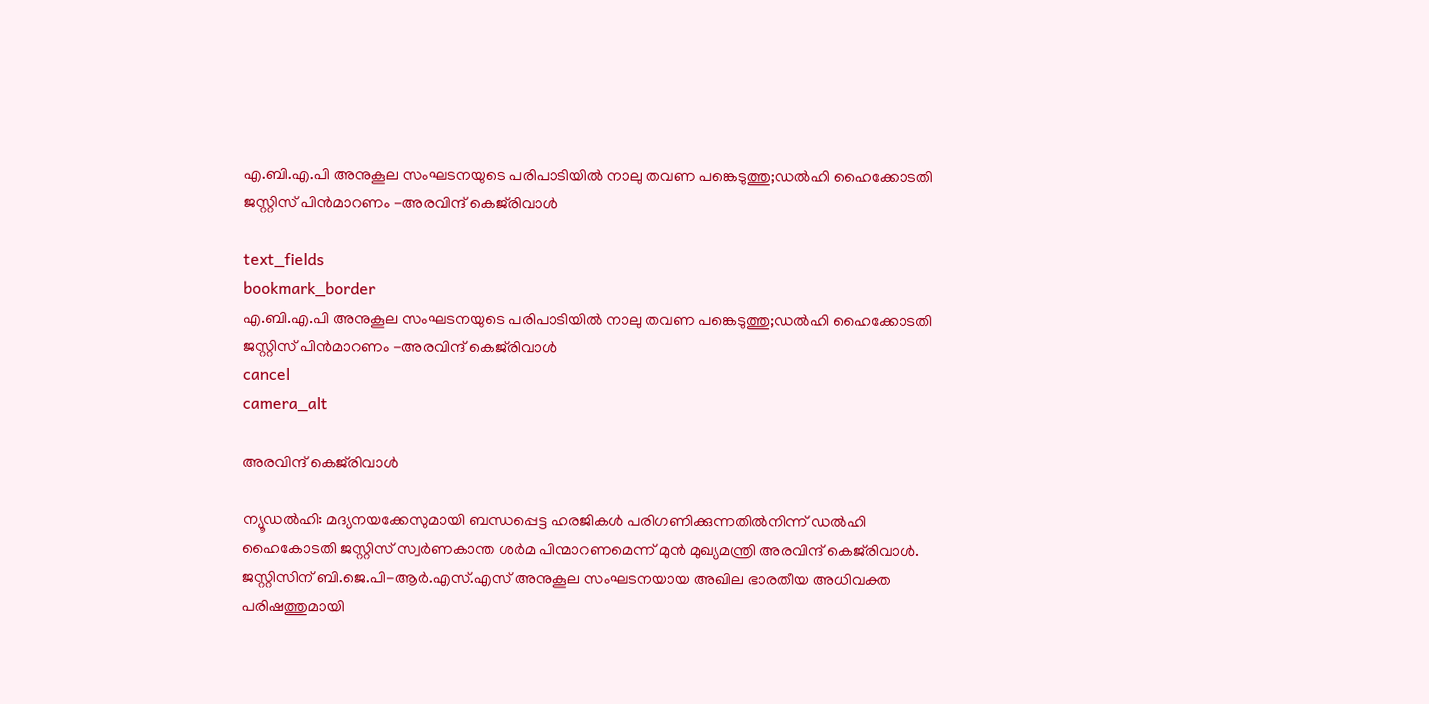എ.ബി.എ.പി അനുകൂല സംഘടനയുടെ പരിപാടിയിൽ നാലു തവണ പങ്കെടുത്തു;ഡൽഹി ഹൈക്കോടതി ജസ്റ്റിസ് പിൻമാറണം -അരവിന്ദ് കെജ്‌രിവാൾ

text_fields
bookmark_border
എ.ബി.എ.പി അനുകൂല സംഘടനയുടെ പരിപാടിയിൽ നാലു തവണ പങ്കെടുത്തു;ഡൽഹി ഹൈക്കോടതി ജസ്റ്റിസ് പിൻമാറണം -അരവിന്ദ് കെജ്‌രിവാൾ
cancel
camera_alt

അരവിന്ദ് കെജ്‌രിവാൾ

ന്യൂഡൽഹി: മദ്യനയക്കേസുമായി ബന്ധപ്പെട്ട ഹരജികൾ പരിഗണിക്കുന്നതിൽനിന്ന് ഡൽഹി ഹൈകോടതി ജസ്റ്റിസ് സ്വർണകാന്ത ശർമ പിന്മാറണമെന്ന് മുൻ മുഖ്യമന്ത്രി അരവിന്ദ് കെജ്‌രിവാൾ. ജസ്റ്റിസിന് ബി.ജെ.പി-ആർ.എസ്.എസ് അനുകൂല സംഘടനയായ അഖില ഭാരതീയ അധിവക്ത പരിഷത്തുമായി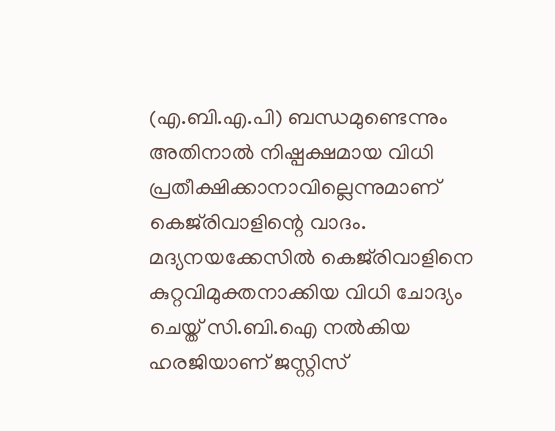(എ.ബി.എ.പി) ബന്ധമുണ്ടെന്നും അതിനാൽ നിഷ്പക്ഷമായ വിധി പ്രതീക്ഷിക്കാനാവില്ലെന്നുമാണ് കെജ്‌രിവാളിന്റെ വാദം. മദ്യനയക്കേസിൽ കെജ്‌രിവാളിനെ കുറ്റവിമുക്തനാക്കിയ വിധി ചോദ്യം ചെയ്ത് സി.ബി.ഐ നൽകിയ ഹരജിയാണ് ജസ്റ്റിസ്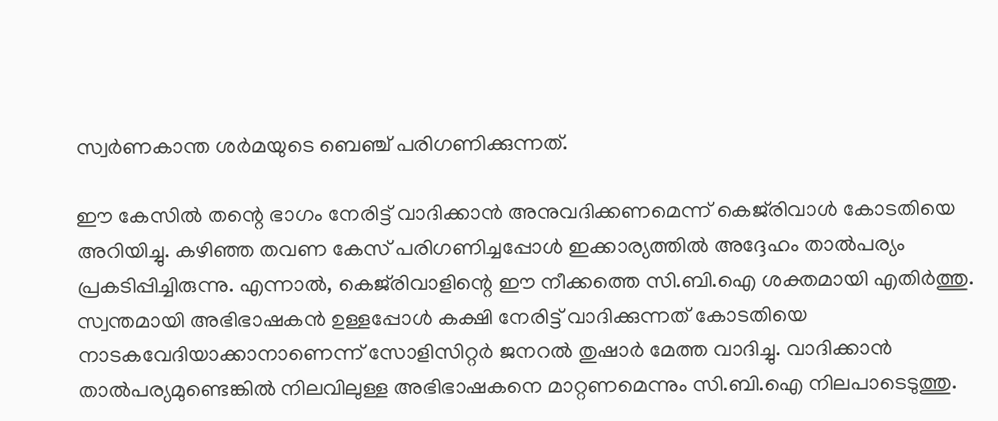സ്വർണകാന്ത ശർമയുടെ ബെഞ്ച് പരിഗണിക്കുന്നത്.

ഈ കേസിൽ തന്റെ ഭാഗം നേരിട്ട് വാദിക്കാൻ അനുവദിക്കണമെന്ന് കെജ്‌രിവാൾ കോടതിയെ അറിയിച്ചു. കഴിഞ്ഞ തവണ കേസ് പരിഗണിച്ചപ്പോൾ ഇക്കാര്യത്തിൽ അദ്ദേഹം താൽപര്യം പ്രകടിപ്പിച്ചിരുന്നു. എന്നാൽ, കെജ്‌രിവാളിന്റെ ഈ നീക്കത്തെ സി.ബി.ഐ ശക്തമായി എതിർത്തു. സ്വന്തമായി അഭിഭാഷകൻ ഉള്ളപ്പോൾ കക്ഷി നേരിട്ട് വാദിക്കുന്നത് കോടതിയെ നാടകവേദിയാക്കാനാണെന്ന് സോളിസിറ്റർ ജനറൽ തുഷാർ മേത്ത വാദിച്ചു. വാദിക്കാൻ താൽപര്യമുണ്ടെങ്കിൽ നിലവിലുള്ള അഭിഭാഷകനെ മാറ്റണമെന്നും സി.ബി.ഐ നിലപാടെടുത്തു.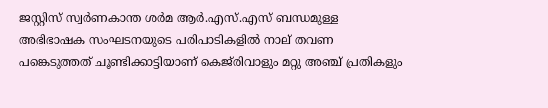ജസ്റ്റിസ് സ്വർണകാന്ത ശർമ ആർ.എസ്.എസ് ബന്ധമുള്ള അഭിഭാഷക സംഘടനയുടെ പരിപാടികളിൽ നാല് തവണ പങ്കെടുത്തത് ചൂണ്ടിക്കാട്ടിയാണ് കെജ്‌രിവാളും മറ്റു അഞ്ച് പ്രതികളും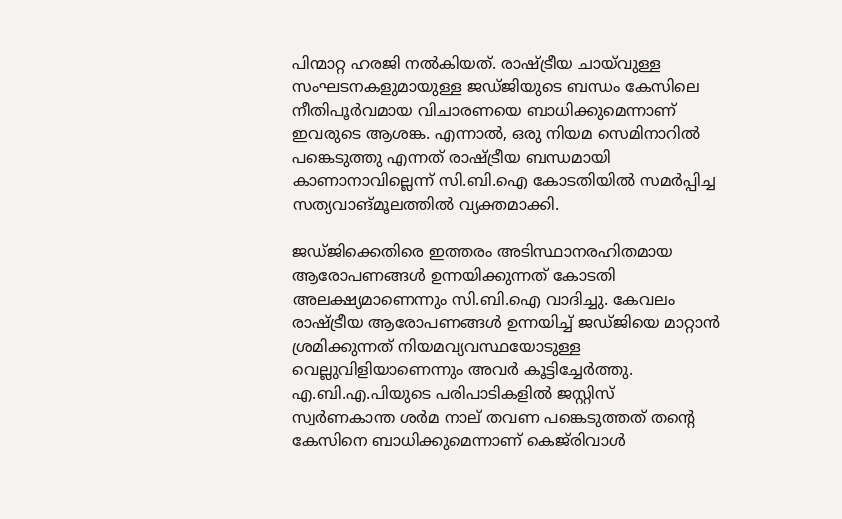പിന്മാറ്റ ഹരജി നൽകിയത്. രാഷ്ട്രീയ ചായ്‌വുള്ള സംഘടനകളുമായുള്ള ജഡ്ജിയുടെ ബന്ധം കേസിലെ നീതിപൂർവമായ വിചാരണയെ ബാധിക്കുമെന്നാണ് ഇവരുടെ ആശങ്ക. എന്നാൽ, ഒരു നിയമ സെമിനാറിൽ പങ്കെടുത്തു എന്നത് രാഷ്ട്രീയ ബന്ധമായി കാണാനാവില്ലെന്ന് സി.ബി.ഐ കോടതിയിൽ സമർപ്പിച്ച സത്യവാങ്മൂലത്തിൽ വ്യക്തമാക്കി.

ജഡ്ജിക്കെതിരെ ഇത്തരം അടിസ്ഥാനരഹിതമായ ആരോപണങ്ങൾ ഉന്നയിക്കുന്നത് കോടതി അലക്ഷ്യമാണെന്നും സി.ബി.ഐ വാദിച്ചു. കേവലം രാഷ്ട്രീയ ആരോപണങ്ങൾ ഉന്നയിച്ച് ജഡ്ജിയെ മാറ്റാൻ ശ്രമിക്കുന്നത് നിയമവ്യവസ്ഥയോടുള്ള വെല്ലുവിളിയാണെന്നും അവർ കൂട്ടിച്ചേർത്തു. എ.ബി.എ.പിയുടെ പരിപാടികളിൽ ജസ്റ്റിസ് സ്വർണകാന്ത ശർമ നാല് തവണ പങ്കെടുത്തത് തന്റെ കേസിനെ ബാധിക്കുമെന്നാണ് കെജ്‌രിവാൾ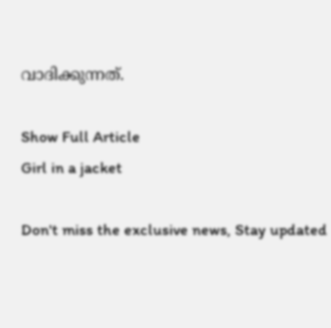വാദിക്കുന്നത്.

Show Full Article
Girl in a jacket

Don't miss the exclusive news, Stay updated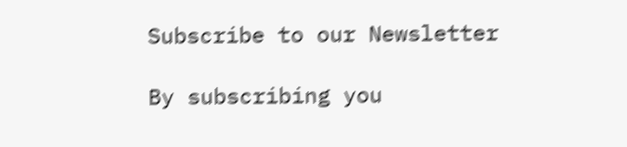Subscribe to our Newsletter

By subscribing you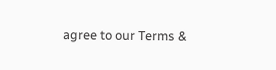agree to our Terms &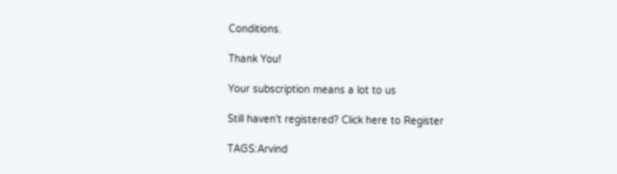Conditions.

Thank You!

Your subscription means a lot to us

Still haven't registered? Click here to Register

TAGS:Arvind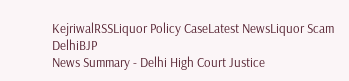KejriwalRSSLiquor Policy CaseLatest NewsLiquor Scam DelhiBJP
News Summary - Delhi High Court Justice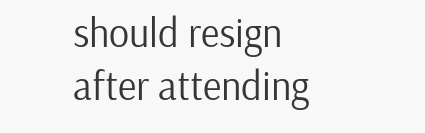should resign after attending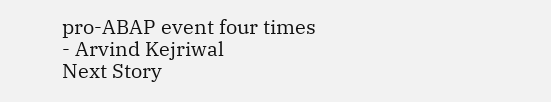pro-ABAP event four times - Arvind Kejriwal
Next Story